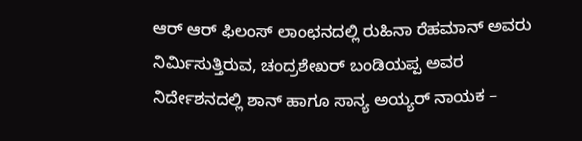ಆರ್ ಆರ್ ಫಿಲಂಸ್ ಲಾಂಛನದಲ್ಲಿ ರುಹಿನಾ ರೆಹಮಾನ್ ಅವರು ನಿರ್ಮಿಸುತ್ತಿರುವ, ಚಂದ್ರಶೇಖರ್ ಬಂಡಿಯಪ್ಪ ಅವರ ನಿರ್ದೇಶನದಲ್ಲಿ ಶಾನ್ ಹಾಗೂ ಸಾನ್ಯ ಅಯ್ಯರ್ ನಾಯಕ –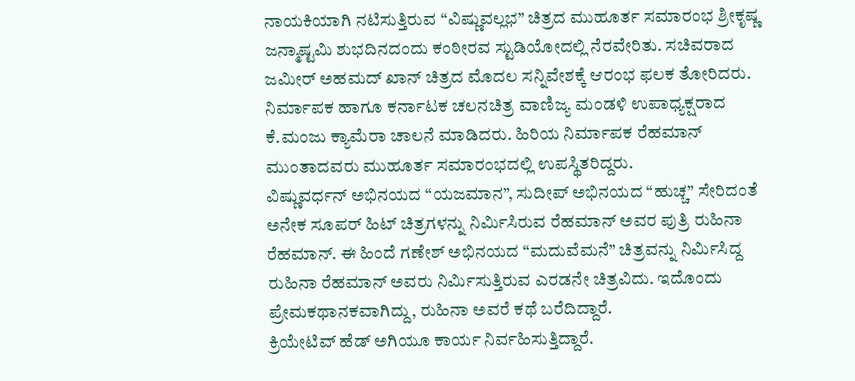ನಾಯಕಿಯಾಗಿ ನಟಿಸುತ್ತಿರುವ “ವಿಷ್ಣುವಲ್ಲಭ” ಚಿತ್ರದ ಮುಹೂರ್ತ ಸಮಾರಂಭ ಶ್ರೀಕೃಷ್ಣ ಜನ್ಮಾಷ್ಟಮಿ ಶುಭದಿನದಂದು ಕಂಠೀರವ ಸ್ಟುಡಿಯೋದಲ್ಲಿ ನೆರವೇರಿತು. ಸಚಿವರಾದ ಜಮೀರ್ ಅಹಮದ್ ಖಾನ್ ಚಿತ್ರದ ಮೊದಲ ಸನ್ನಿವೇಶಕ್ಕೆ ಆರಂಭ ಫಲಕ ತೋರಿದರು. ನಿರ್ಮಾಪಕ ಹಾಗೂ ಕರ್ನಾಟಕ ಚಲನಚಿತ್ರ ವಾಣಿಜ್ಯ ಮಂಡಳಿ ಉಪಾಧ್ಯಕ್ಷರಾದ ಕೆ.ಮಂಜು ಕ್ಯಾಮೆರಾ ಚಾಲನೆ ಮಾಡಿದರು. ಹಿರಿಯ ನಿರ್ಮಾಪಕ ರೆಹಮಾನ್ ಮುಂತಾದವರು ಮುಹೂರ್ತ ಸಮಾರಂಭದಲ್ಲಿ ಉಪಸ್ಥಿತರಿದ್ದರು.
ವಿಷ್ಣುವರ್ಧನ್ ಅಭಿನಯದ “ಯಜಮಾನ”, ಸುದೀಪ್ ಅಭಿನಯದ “ಹುಚ್ಚ” ಸೇರಿದಂತೆ ಅನೇಕ ಸೂಪರ್ ಹಿಟ್ ಚಿತ್ರಗಳನ್ನು ನಿರ್ಮಿಸಿರುವ ರೆಹಮಾನ್ ಅವರ ಪುತ್ರಿ ರುಹಿನಾ ರೆಹಮಾನ್. ಈ ಹಿಂದೆ ಗಣೇಶ್ ಅಭಿನಯದ “ಮದುವೆಮನೆ” ಚಿತ್ರವನ್ನು ನಿರ್ಮಿಸಿದ್ದ ರುಹಿನಾ ರೆಹಮಾನ್ ಅವರು ನಿರ್ಮಿಸುತ್ತಿರುವ ಎರಡನೇ ಚಿತ್ರವಿದು. ಇದೊಂದು ಪ್ರೇಮಕಥಾನಕವಾಗಿದ್ದು, ರುಹಿನಾ ಅವರೆ ಕಥೆ ಬರೆದಿದ್ದಾರೆ.
ಕ್ರಿಯೇಟಿವ್ ಹೆಡ್ ಅಗಿಯೂ ಕಾರ್ಯ ನಿರ್ವಹಿಸುತ್ತಿದ್ದಾರೆ.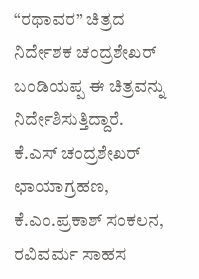“ರಥಾವರ” ಚಿತ್ರದ ನಿರ್ದೇಶಕ ಚಂದ್ರಶೇಖರ್ ಬಂಡಿಯಪ್ಪ ಈ ಚಿತ್ರವನ್ನು ನಿರ್ದೇಶಿಸುತ್ತಿದ್ದಾರೆ. ಕೆ.ಎಸ್ ಚಂದ್ರಶೇಖರ್ ಛಾಯಾಗ್ರಹಣ, ಕೆ.ಎಂ.ಪ್ರಕಾಶ್ ಸಂಕಲನ, ರವಿವರ್ಮ ಸಾಹಸ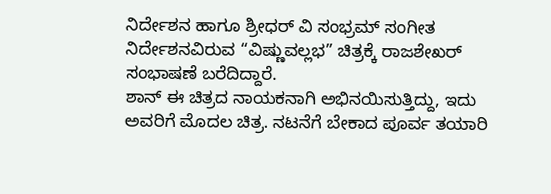ನಿರ್ದೇಶನ ಹಾಗೂ ಶ್ರೀಧರ್ ವಿ ಸಂಭ್ರಮ್ ಸಂಗೀತ ನಿರ್ದೇಶನವಿರುವ “ವಿಷ್ಣುವಲ್ಲಭ” ಚಿತ್ರಕ್ಕೆ ರಾಜಶೇಖರ್ ಸಂಭಾಷಣೆ ಬರೆದಿದ್ದಾರೆ.
ಶಾನ್ ಈ ಚಿತ್ರದ ನಾಯಕನಾಗಿ ಅಭಿನಯಿಸುತ್ತಿದ್ದು, ಇದು ಅವರಿಗೆ ಮೊದಲ ಚಿತ್ರ. ನಟನೆಗೆ ಬೇಕಾದ ಪೂರ್ವ ತಯಾರಿ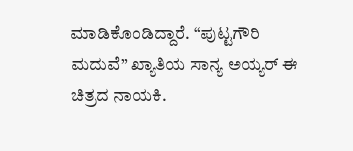ಮಾಡಿಕೊಂಡಿದ್ದಾರೆ. “ಪುಟ್ಟಗೌರಿ ಮದುವೆ” ಖ್ಯಾತಿಯ ಸಾನ್ಯ ಅಯ್ಯರ್ ಈ ಚಿತ್ರದ ನಾಯಕಿ.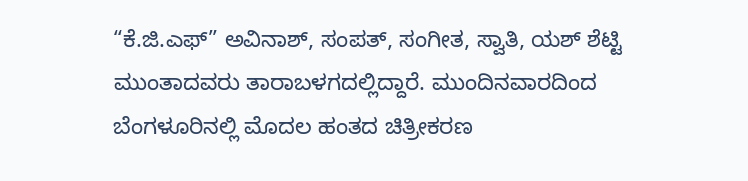“ಕೆ.ಜಿ.ಎಫ್” ಅವಿನಾಶ್, ಸಂಪತ್, ಸಂಗೀತ, ಸ್ವಾತಿ, ಯಶ್ ಶೆಟ್ಟಿ ಮುಂತಾದವರು ತಾರಾಬಳಗದಲ್ಲಿದ್ದಾರೆ. ಮುಂದಿನವಾರದಿಂದ ಬೆಂಗಳೂರಿನಲ್ಲಿ ಮೊದಲ ಹಂತದ ಚಿತ್ರೀಕರಣ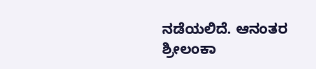ನಡೆಯಲಿದೆ. ಆನಂತರ ಶ್ರೀಲಂಕಾ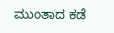ಮುಂತಾದ ಕಡೆ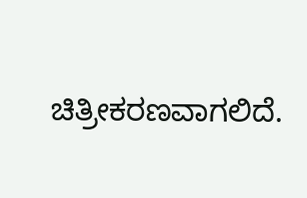ಚಿತ್ರೀಕರಣವಾಗಲಿದೆ.